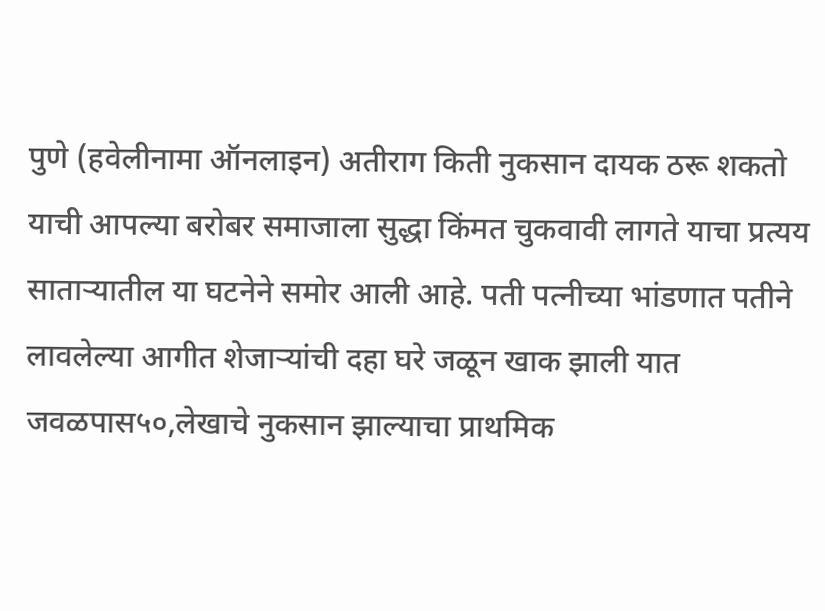पुणे (हवेलीनामा ऑनलाइन) अतीराग किती नुकसान दायक ठरू शकतो याची आपल्या बरोबर समाजाला सुद्धा किंमत चुकवावी लागते याचा प्रत्यय साताऱ्यातील या घटनेने समोर आली आहे. पती पत्नीच्या भांडणात पतीने लावलेल्या आगीत शेजाऱ्यांची दहा घरे जळून खाक झाली यात जवळपास५०,लेखाचे नुकसान झाल्याचा प्राथमिक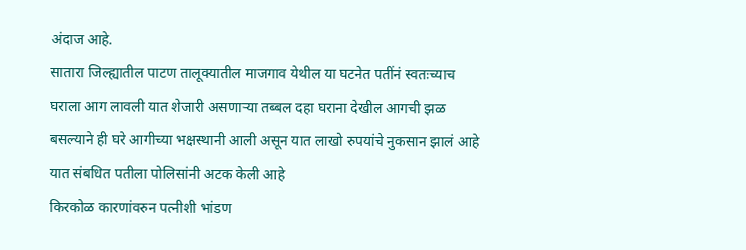अंदाज आहे.
सातारा जिल्ह्यातील पाटण तालूक्यातील माजगाव येथील या घटनेत पतींनं स्वतःच्याच घराला आग लावली यात शेजारी असणाऱ्या तब्बल दहा घराना देखील आगची झळ बसल्याने ही घरे आगीच्या भक्षस्थानी आली असून यात लाखो रुपयांचे नुकसान झालं आहे यात संबधित पतीला पोलिसांनी अटक केली आहे
किरकोळ कारणांवरुन पत्नीशी भांडण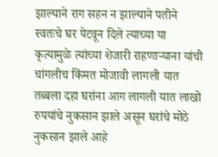झाल्याने राग सहन न झाल्याने पतीने स्वतःचे घर पेटवून दिले त्याच्या या कृत्यामुळे त्यांच्या शेजारी राहणाऱ्याना यांची चांगलीच किंमत मोजावी लागली यात तब्बला दहा घरांना आग लागली यात लाखो रुपयांचे नुकसान झाले असून घरांचे मोठे नुकसान झाले आहे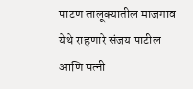पाटण तालूक्यातील माजगाव येथे राहणारे संजय पाटील आणि पत्नी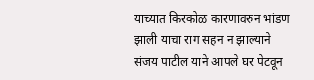याच्यात किरकोळ कारणावरुन भांडण झाली याचा राग सहन न झाल्याने संजय पाटील याने आपले घर पेटवून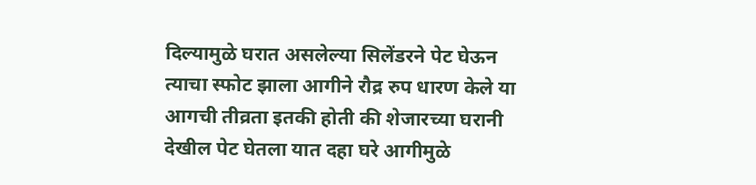दिल्यामुळे घरात असलेल्या सिलेंडरने पेट घेऊन त्याचा स्फोट झाला आगीने रौद्र रुप धारण केले या आगची तीव्रता इतकी होती की शेजारच्या घरानी देखील पेट घेतला यात दहा घरे आगीमुळे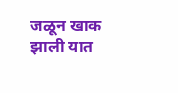जळून खाक झाली यात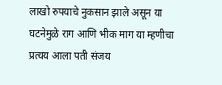लाखो रुपयाचे नुकसान झाले असून या घटनेमुळे राग आणि भीक माग या म्हणीचा प्रत्यय आला पती संजय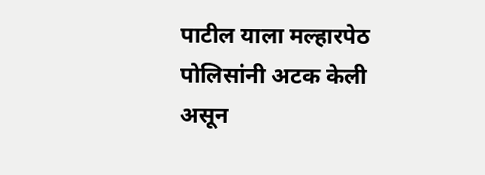पाटील याला मल्हारपेठ पोलिसांनी अटक केली असून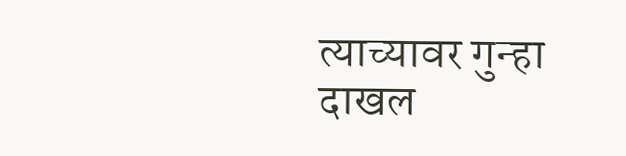त्याच्यावर गुन्हा दाखल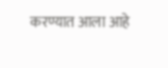करण्यात आला आहे